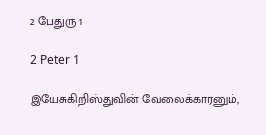2 பேதுரு 1

2 Peter 1

இயேசுகிறிஸ்துவின் வேலைக்காரனும்,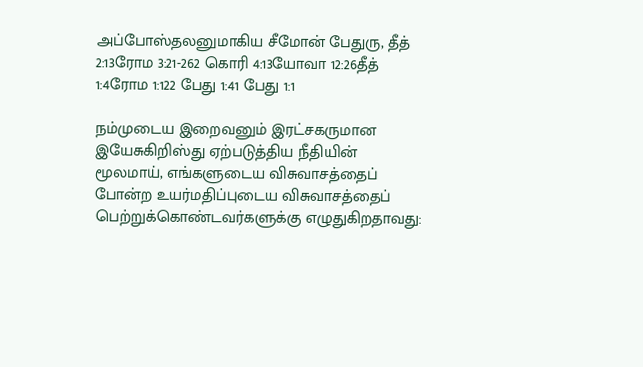அப்போஸ்தலனுமாகிய சீமோன் பேதுரு, தீத் 2:13ரோம 3:21-262 கொரி 4:13யோவா 12:26தீத் 1:4ரோம 1:122 பேது 1:41 பேது 1:1

நம்முடைய இறைவனும் இரட்சகருமான இயேசுகிறிஸ்து ஏற்படுத்திய நீதியின் மூலமாய், எங்களுடைய விசுவாசத்தைப் போன்ற உயர்மதிப்புடைய விசுவாசத்தைப் பெற்றுக்கொண்டவர்களுக்கு எழுதுகிறதாவது: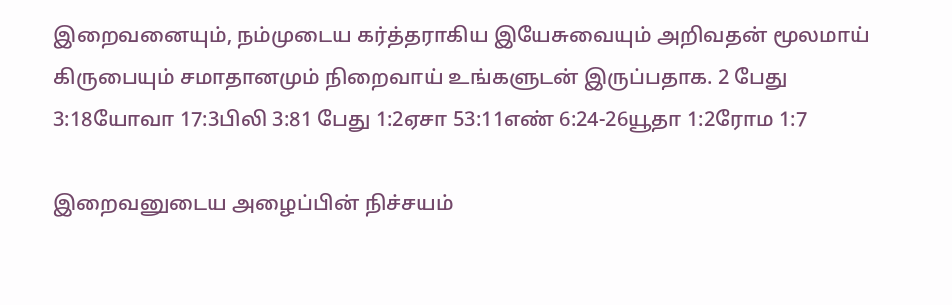இறைவனையும், நம்முடைய கர்த்தராகிய இயேசுவையும் அறிவதன் மூலமாய் கிருபையும் சமாதானமும் நிறைவாய் உங்களுடன் இருப்பதாக. 2 பேது 3:18யோவா 17:3பிலி 3:81 பேது 1:2ஏசா 53:11எண் 6:24-26யூதா 1:2ரோம 1:7

இறைவனுடைய அழைப்பின் நிச்சயம்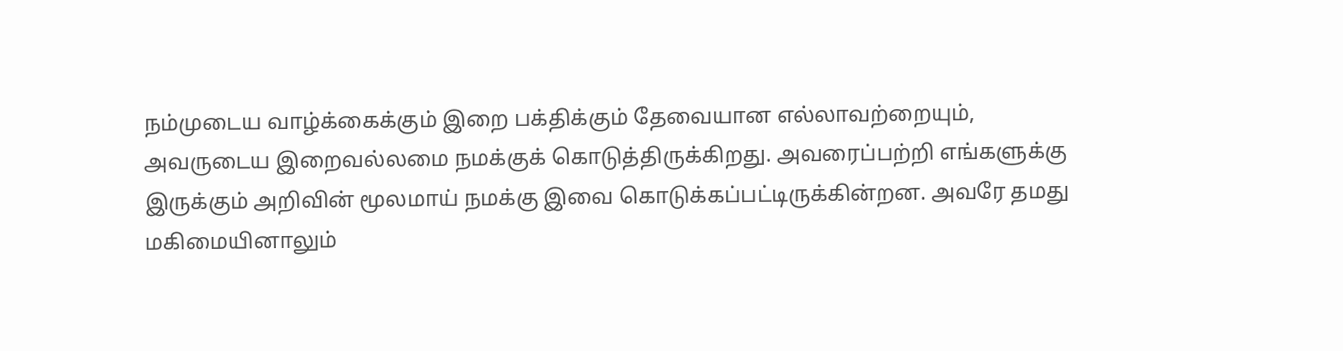நம்முடைய வாழ்க்கைக்கும் இறை பக்திக்கும் தேவையான எல்லாவற்றையும், அவருடைய இறைவல்லமை நமக்குக் கொடுத்திருக்கிறது. அவரைப்பற்றி எங்களுக்கு இருக்கும் அறிவின் மூலமாய் நமக்கு இவை கொடுக்கப்பட்டிருக்கின்றன. அவரே தமது மகிமையினாலும்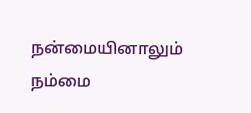நன்மையினாலும் நம்மை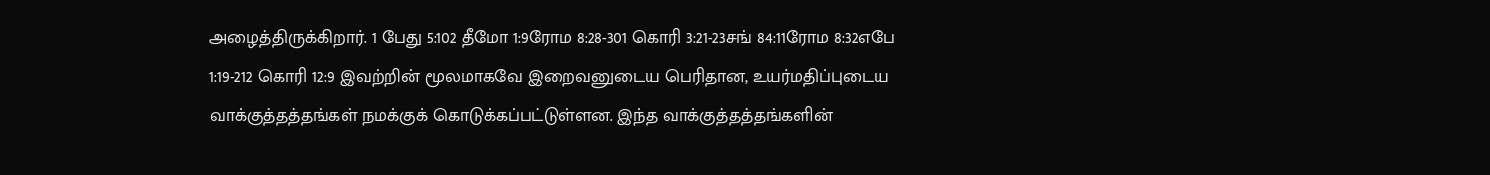அழைத்திருக்கிறார். 1 பேது 5:102 தீமோ 1:9ரோம 8:28-301 கொரி 3:21-23சங் 84:11ரோம 8:32எபே 1:19-212 கொரி 12:9 இவற்றின் மூலமாகவே இறைவனுடைய பெரிதான, உயர்மதிப்புடைய வாக்குத்தத்தங்கள் நமக்குக் கொடுக்கப்பட்டுள்ளன. இந்த வாக்குத்தத்தங்களின்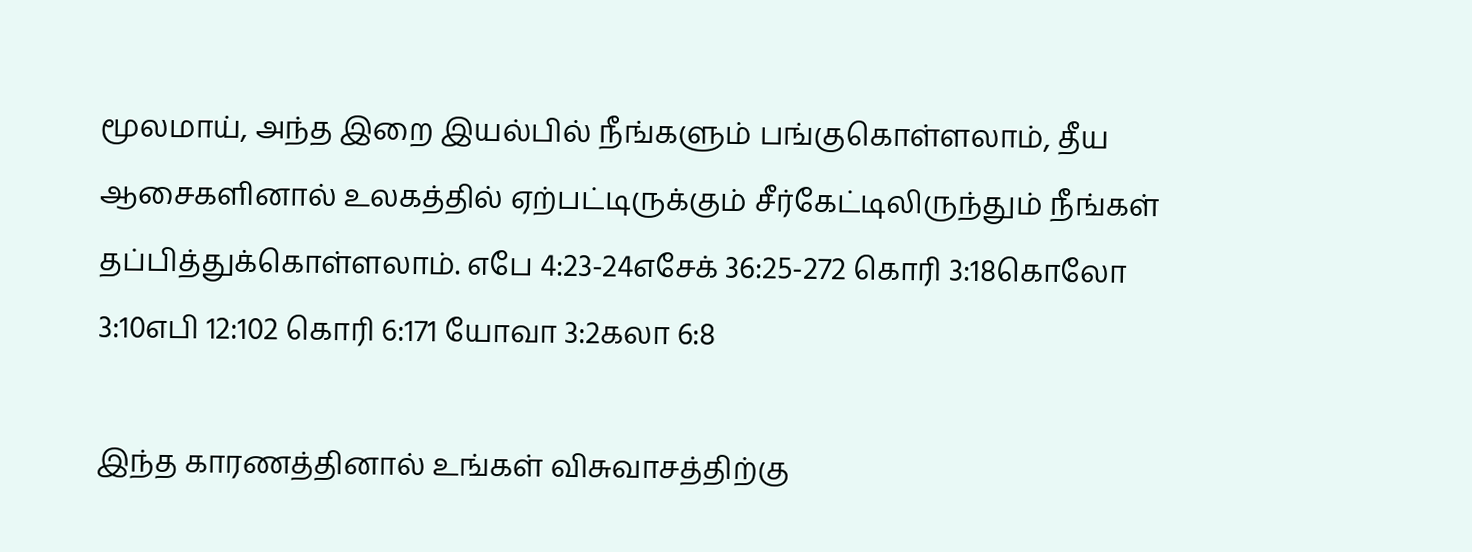மூலமாய், அந்த இறை இயல்பில் நீங்களும் பங்குகொள்ளலாம், தீய ஆசைகளினால் உலகத்தில் ஏற்பட்டிருக்கும் சீர்கேட்டிலிருந்தும் நீங்கள் தப்பித்துக்கொள்ளலாம். எபே 4:23-24எசேக் 36:25-272 கொரி 3:18கொலோ 3:10எபி 12:102 கொரி 6:171 யோவா 3:2கலா 6:8

இந்த காரணத்தினால் உங்கள் விசுவாசத்திற்கு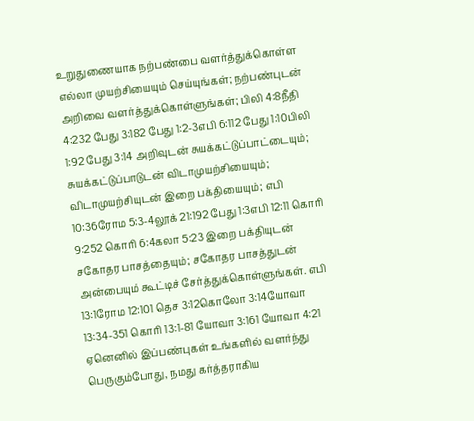உறுதுணையாக நற்பண்பை வளர்த்துக்கொள்ள எல்லா முயற்சியையும் செய்யுங்கள்; நற்பண்புடன் அறிவை வளர்த்துக்கொள்ளுங்கள்; பிலி 4:8நீதி 4:232 பேது 3:182 பேது 1:2-3எபி 6:112 பேது 1:10பிலி 1:92 பேது 3:14 அறிவுடன் சுயக்கட்டுப்பாட்டையும்; சுயக்கட்டுப்பாடுடன் விடாமுயற்சியையும்; விடாமுயற்சியுடன் இறை பக்தியையும்; எபி 10:36ரோம 5:3-4லூக் 21:192 பேது 1:3எபி 12:11 கொரி 9:252 கொரி 6:4கலா 5:23 இறை பக்தியுடன் சகோதர பாசத்தையும்; சகோதர பாசத்துடன் அன்பையும் கூட்டிச் சேர்த்துக்கொள்ளுங்கள். எபி 13:1ரோம 12:101 தெச 3:12கொலோ 3:14யோவா 13:34-351 கொரி 13:1-81 யோவா 3:161 யோவா 4:21 ஏனெனில் இப்பண்புகள் உங்களில் வளர்ந்து பெருகும்போது, நமது கர்த்தராகிய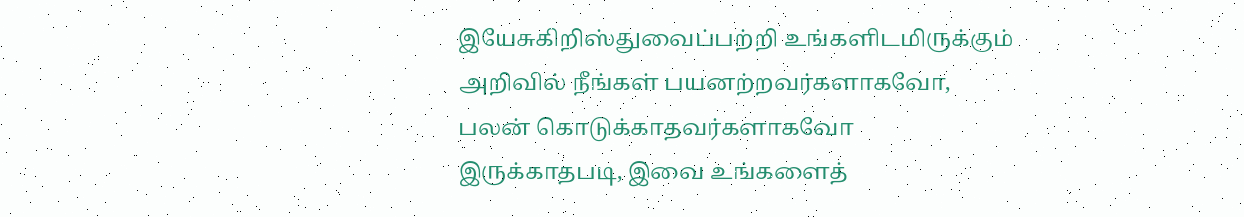இயேசுகிறிஸ்துவைப்பற்றி உங்களிடமிருக்கும் அறிவில் நீங்கள் பயனற்றவர்களாகவோ, பலன் கொடுக்காதவர்களாகவோ இருக்காதபடி, இவை உங்களைத்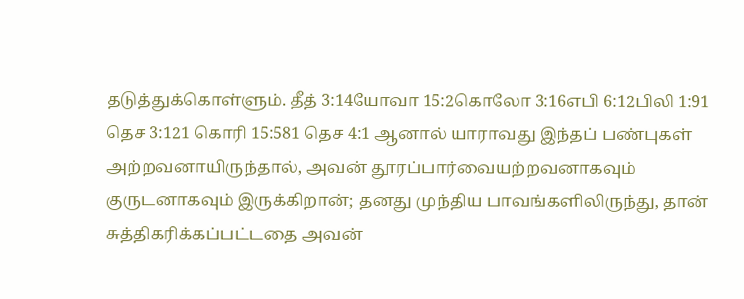தடுத்துக்கொள்ளும். தீத் 3:14யோவா 15:2கொலோ 3:16எபி 6:12பிலி 1:91 தெச 3:121 கொரி 15:581 தெச 4:1 ஆனால் யாராவது இந்தப் பண்புகள் அற்றவனாயிருந்தால், அவன் தூரப்பார்வையற்றவனாகவும் குருடனாகவும் இருக்கிறான்; தனது முந்திய பாவங்களிலிருந்து, தான் சுத்திகரிக்கப்பட்டதை அவன்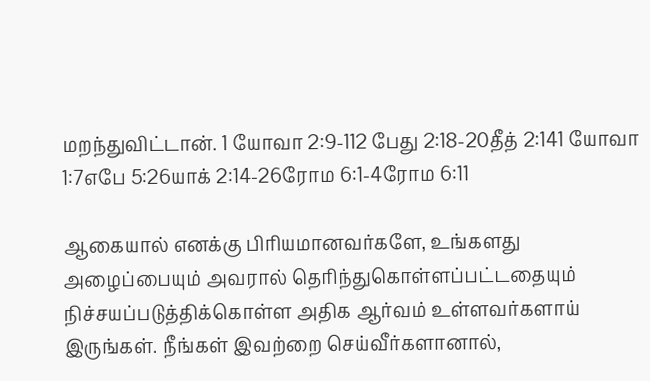மறந்துவிட்டான். 1 யோவா 2:9-112 பேது 2:18-20தீத் 2:141 யோவா 1:7எபே 5:26யாக் 2:14-26ரோம 6:1-4ரோம 6:11

ஆகையால் எனக்கு பிரியமானவர்களே, உங்களது அழைப்பையும் அவரால் தெரிந்துகொள்ளப்பட்டதையும் நிச்சயப்படுத்திக்கொள்ள அதிக ஆர்வம் உள்ளவர்களாய் இருங்கள். நீங்கள் இவற்றை செய்வீர்களானால்,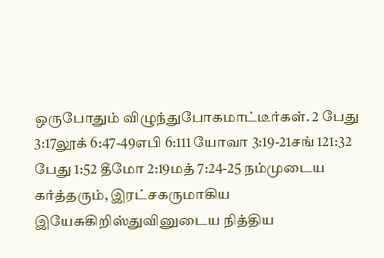ஒருபோதும் விழுந்துபோகமாட்டீர்கள். 2 பேது 3:17லூக் 6:47-49எபி 6:111 யோவா 3:19-21சங் 121:32 பேது 1:52 தீமோ 2:19மத் 7:24-25 நம்முடைய கர்த்தரும், இரட்சகருமாகிய இயேசுகிறிஸ்துவினுடைய நித்திய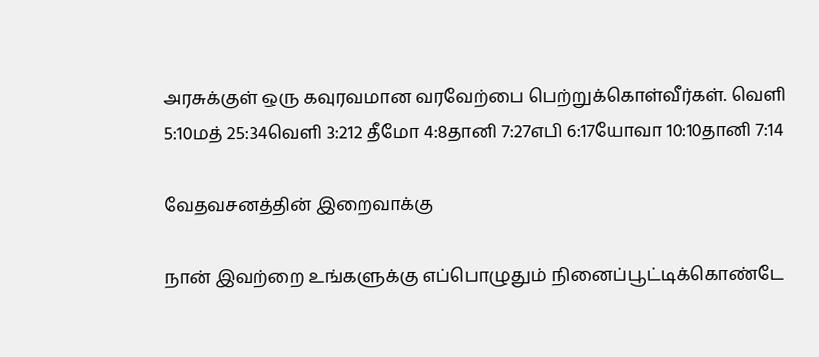அரசுக்குள் ஒரு கவுரவமான வரவேற்பை பெற்றுக்கொள்வீர்கள். வெளி 5:10மத் 25:34வெளி 3:212 தீமோ 4:8தானி 7:27எபி 6:17யோவா 10:10தானி 7:14

வேதவசனத்தின் இறைவாக்கு

நான் இவற்றை உங்களுக்கு எப்பொழுதும் நினைப்பூட்டிக்கொண்டே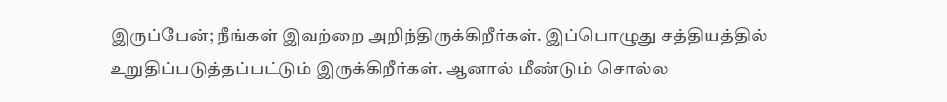இருப்பேன்; நீங்கள் இவற்றை அறிந்திருக்கிறீர்கள். இப்பொழுது சத்தியத்தில் உறுதிப்படுத்தப்பட்டும் இருக்கிறீர்கள். ஆனால் மீண்டும் சொல்ல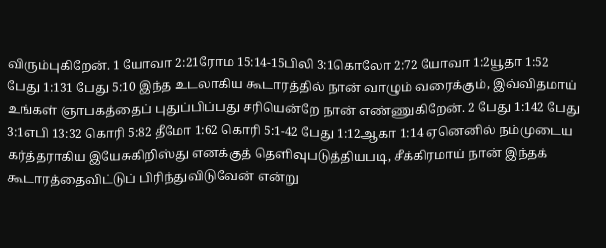விரும்புகிறேன். 1 யோவா 2:21ரோம 15:14-15பிலி 3:1கொலோ 2:72 யோவா 1:2யூதா 1:52 பேது 1:131 பேது 5:10 இந்த உடலாகிய கூடாரத்தில் நான் வாழும் வரைக்கும், இவ்விதமாய் உங்கள் ஞாபகத்தைப் புதுப்பிப்பது சரியென்றே நான் எண்ணுகிறேன். 2 பேது 1:142 பேது 3:1எபி 13:32 கொரி 5:82 தீமோ 1:62 கொரி 5:1-42 பேது 1:12ஆகா 1:14 ஏனெனில் நம்முடைய கர்த்தராகிய இயேசுகிறிஸ்து எனக்குத் தெளிவுபடுத்தியபடி, சீக்கிரமாய் நான் இந்தக் கூடாரத்தைவிட்டுப் பிரிந்துவிடுவேன் என்று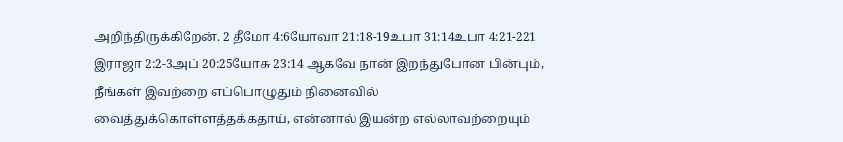அறிந்திருக்கிறேன். 2 தீமோ 4:6யோவா 21:18-19உபா 31:14உபா 4:21-221 இராஜா 2:2-3அப் 20:25யோசு 23:14 ஆகவே நான் இறந்துபோன பின்பும், நீங்கள் இவற்றை எப்பொழுதும் நினைவில் வைத்துக்கொள்ளத்தக்கதாய், என்னால் இயன்ற எல்லாவற்றையும்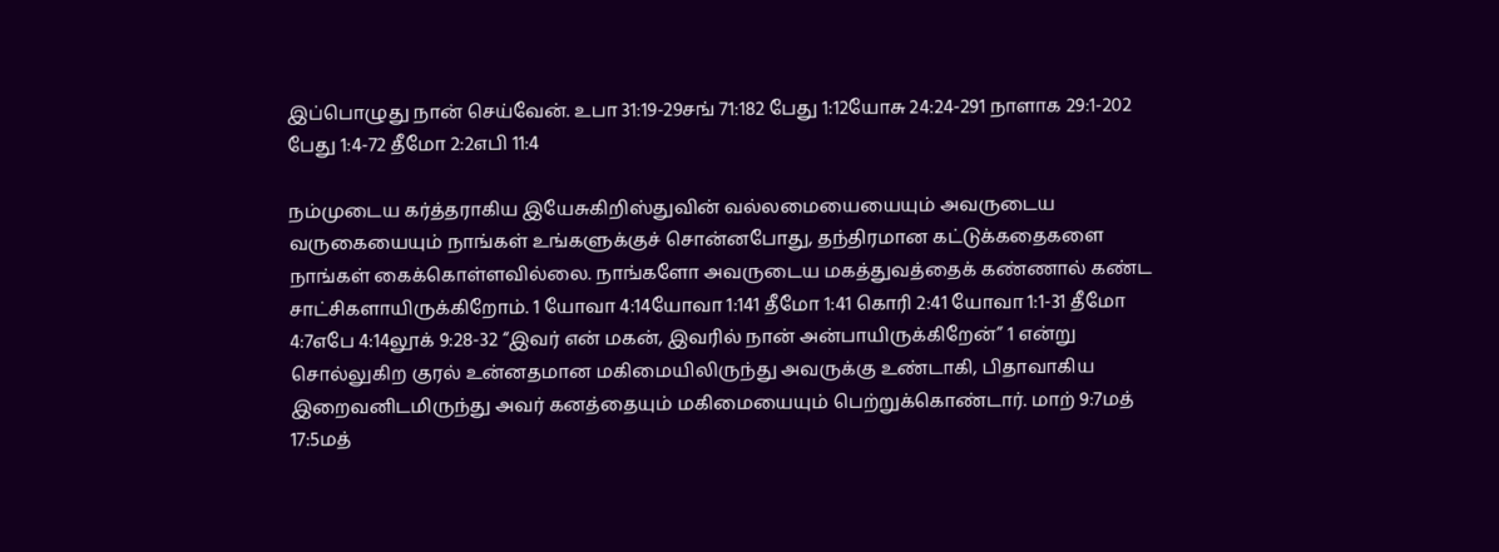இப்பொழுது நான் செய்வேன். உபா 31:19-29சங் 71:182 பேது 1:12யோசு 24:24-291 நாளாக 29:1-202 பேது 1:4-72 தீமோ 2:2எபி 11:4

நம்முடைய கர்த்தராகிய இயேசுகிறிஸ்துவின் வல்லமையையையும் அவருடைய வருகையையும் நாங்கள் உங்களுக்குச் சொன்னபோது, தந்திரமான கட்டுக்கதைகளை நாங்கள் கைக்கொள்ளவில்லை. நாங்களோ அவருடைய மகத்துவத்தைக் கண்ணால் கண்ட சாட்சிகளாயிருக்கிறோம். 1 யோவா 4:14யோவா 1:141 தீமோ 1:41 கொரி 2:41 யோவா 1:1-31 தீமோ 4:7எபே 4:14லூக் 9:28-32 “இவர் என் மகன், இவரில் நான் அன்பாயிருக்கிறேன்” 1 என்று சொல்லுகிற குரல் உன்னதமான மகிமையிலிருந்து அவருக்கு உண்டாகி, பிதாவாகிய இறைவனிடமிருந்து அவர் கனத்தையும் மகிமையையும் பெற்றுக்கொண்டார். மாற் 9:7மத் 17:5மத்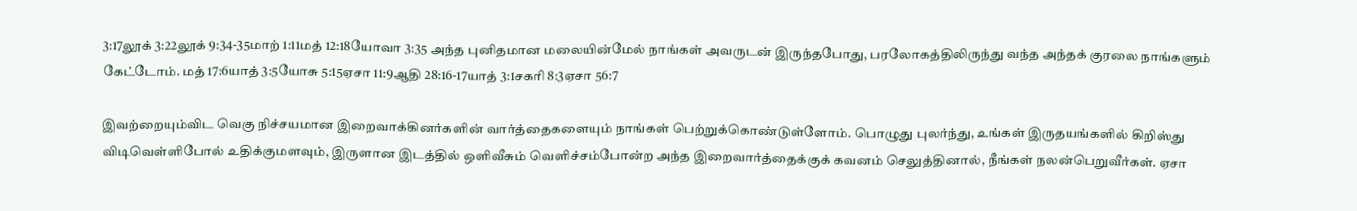3:17லூக் 3:22லூக் 9:34-35மாற் 1:11மத் 12:18யோவா 3:35 அந்த புனிதமான மலையின்மேல் நாங்கள் அவருடன் இருந்தபோது, பரலோகத்திலிருந்து வந்த அந்தக் குரலை நாங்களும் கேட்டோம். மத் 17:6யாத் 3:5யோசு 5:15ஏசா 11:9ஆதி 28:16-17யாத் 3:1சகரி 8:3ஏசா 56:7

இவற்றையும்விட வெகு நிச்சயமான இறைவாக்கினர்களின் வார்த்தைகளையும் நாங்கள் பெற்றுக்கொண்டுள்ளோம். பொழுது புலர்ந்து, உங்கள் இருதயங்களில் கிறிஸ்து விடிவெள்ளிபோல் உதிக்குமளவும், இருளான இடத்தில் ஒளிவீசும் வெளிச்சம்போன்ற அந்த இறைவார்த்தைக்குக் கவனம் செலுத்தினால், நீங்கள் நலன்பெறுவீர்கள். ஏசா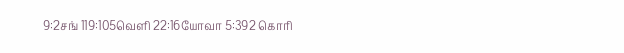9:2சங் 119:105வெளி 22:16யோவா 5:392 கொரி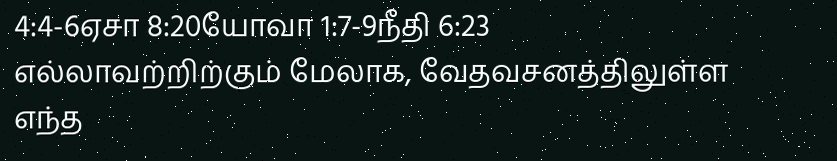4:4-6ஏசா 8:20யோவா 1:7-9நீதி 6:23 எல்லாவற்றிற்கும் மேலாக, வேதவசனத்திலுள்ள எந்த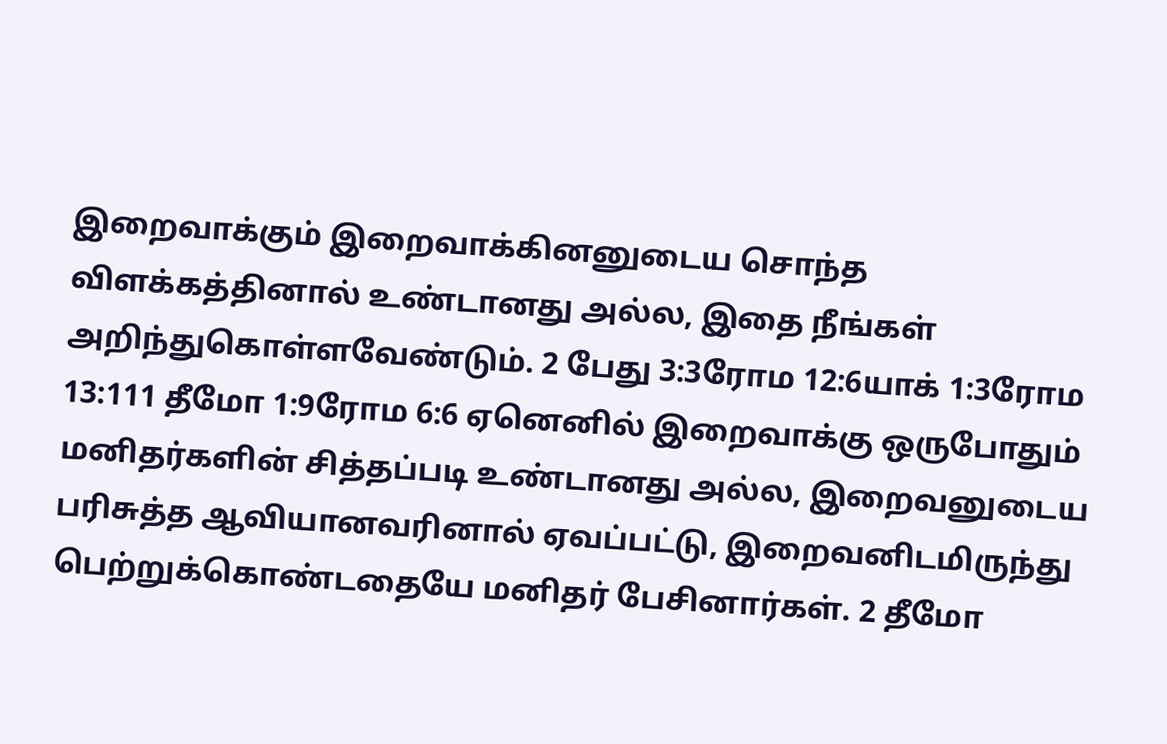இறைவாக்கும் இறைவாக்கினனுடைய சொந்த விளக்கத்தினால் உண்டானது அல்ல, இதை நீங்கள் அறிந்துகொள்ளவேண்டும். 2 பேது 3:3ரோம 12:6யாக் 1:3ரோம 13:111 தீமோ 1:9ரோம 6:6 ஏனெனில் இறைவாக்கு ஒருபோதும் மனிதர்களின் சித்தப்படி உண்டானது அல்ல, இறைவனுடைய பரிசுத்த ஆவியானவரினால் ஏவப்பட்டு, இறைவனிடமிருந்து பெற்றுக்கொண்டதையே மனிதர் பேசினார்கள். 2 தீமோ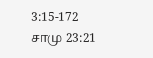3:15-172 சாமு 23:21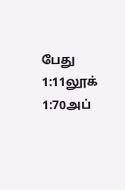பேது 1:11லூக் 1:70அப்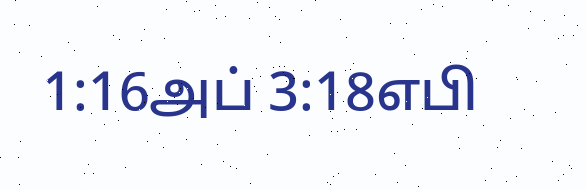1:16அப் 3:18எபி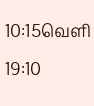10:15வெளி 19:10